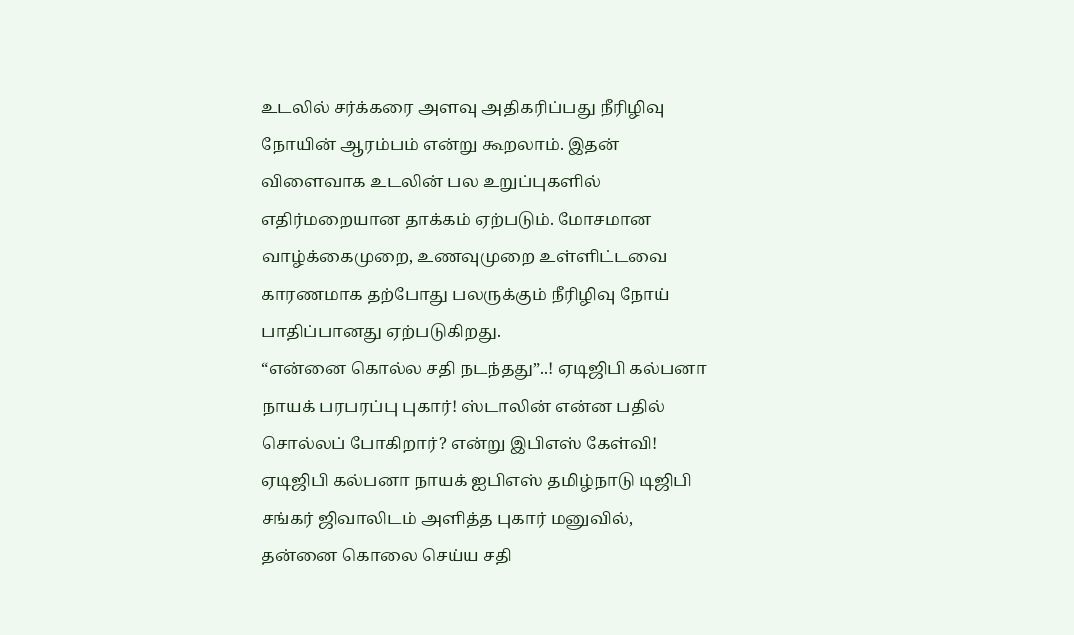உடலில் சர்க்கரை அளவு அதிகரிப்பது நீரிழிவு நோயின் ஆரம்பம் என்று கூறலாம். இதன் விளைவாக உடலின் பல உறுப்புகளில் எதிர்மறையான தாக்கம் ஏற்படும். மோசமான வாழ்க்கைமுறை, உணவுமுறை உள்ளிட்டவை காரணமாக தற்போது பலருக்கும் நீரிழிவு நோய் பாதிப்பானது ஏற்படுகிறது.
“என்னை கொல்ல சதி நடந்தது”..! ஏடிஜிபி கல்பனா நாயக் பரபரப்பு புகார்! ஸ்டாலின் என்ன பதில் சொல்லப் போகிறார்? என்று இபிஎஸ் கேள்வி!
ஏடிஜிபி கல்பனா நாயக் ஐபிஎஸ் தமிழ்நாடு டிஜிபி சங்கர் ஜிவாலிடம் அளித்த புகார் மனுவில், தன்னை கொலை செய்ய சதி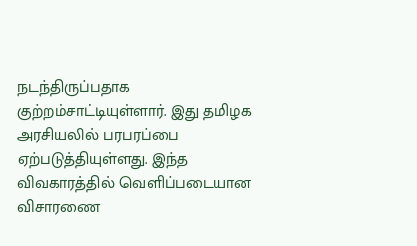நடந்திருப்பதாக குற்றம்சாட்டியுள்ளார். இது தமிழக அரசியலில் பரபரப்பை ஏற்படுத்தியுள்ளது. இந்த விவகாரத்தில் வெளிப்படையான விசாரணை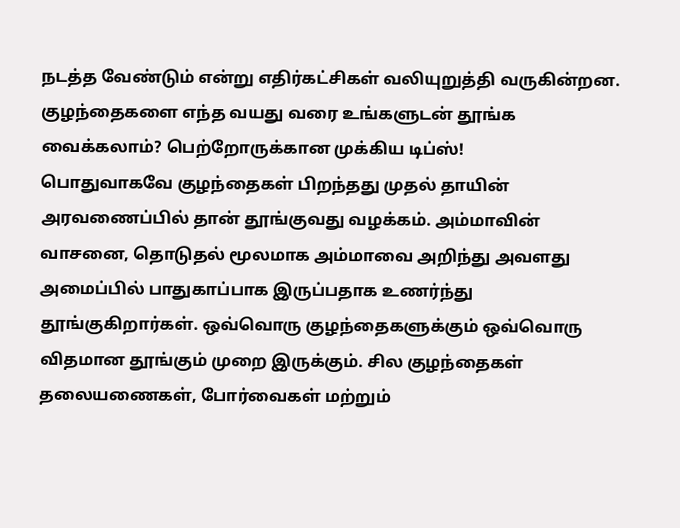நடத்த வேண்டும் என்று எதிர்கட்சிகள் வலியுறுத்தி வருகின்றன.
குழந்தைகளை எந்த வயது வரை உங்களுடன் தூங்க வைக்கலாம்? பெற்றோருக்கான முக்கிய டிப்ஸ்!
பொதுவாகவே குழந்தைகள் பிறந்தது முதல் தாயின் அரவணைப்பில் தான் தூங்குவது வழக்கம். அம்மாவின் வாசனை, தொடுதல் மூலமாக அம்மாவை அறிந்து அவளது அமைப்பில் பாதுகாப்பாக இருப்பதாக உணர்ந்து தூங்குகிறார்கள். ஒவ்வொரு குழந்தைகளுக்கும் ஒவ்வொரு விதமான தூங்கும் முறை இருக்கும். சில குழந்தைகள் தலையணைகள், போர்வைகள் மற்றும்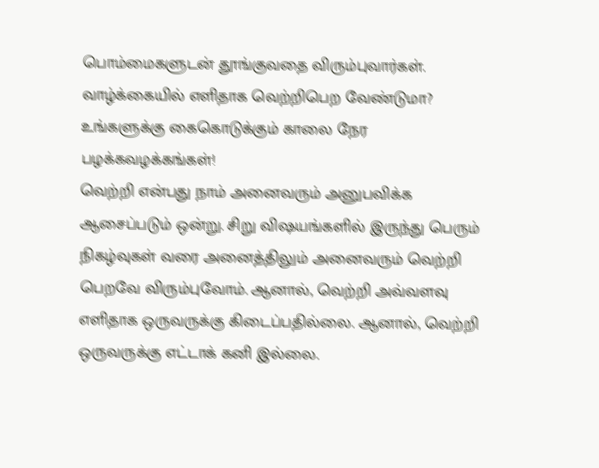பொம்மைகளுடன் தூங்குவதை விரும்புவார்கள்.
வாழ்க்கையில் எளிதாக வெற்றிபெற வேண்டுமா? உங்களுக்கு கைகொடுக்கும் காலை நேர பழக்கவழக்கங்கள்!
வெற்றி என்பது நாம் அனைவரும் அனுபவிக்க ஆசைப்படும் ஒன்று. சிறு விஷயங்களில் இருந்து பெரும் நிகழ்வுகள் வரை அனைத்திலும் அனைவரும் வெற்றி பெறவே விரும்புவோம். ஆனால், வெற்றி அவ்வளவு எளிதாக ஒருவருக்கு கிடைப்பதில்லை. ஆனால், வெற்றி ஒருவருக்கு எட்டாக் கனி இல்லை.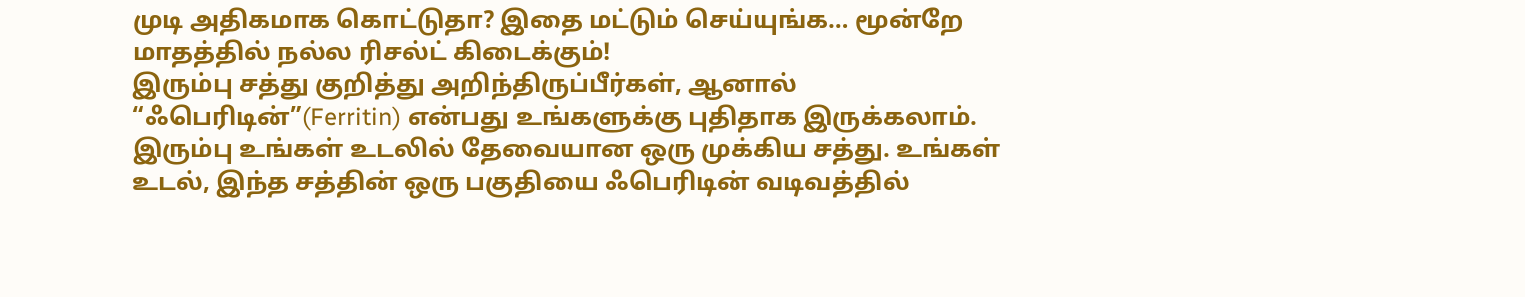முடி அதிகமாக கொட்டுதா? இதை மட்டும் செய்யுங்க… மூன்றே மாதத்தில் நல்ல ரிசல்ட் கிடைக்கும்!
இரும்பு சத்து குறித்து அறிந்திருப்பீர்கள், ஆனால் “ஃபெரிடின்”(Ferritin) என்பது உங்களுக்கு புதிதாக இருக்கலாம். இரும்பு உங்கள் உடலில் தேவையான ஒரு முக்கிய சத்து. உங்கள் உடல், இந்த சத்தின் ஒரு பகுதியை ஃபெரிடின் வடிவத்தில்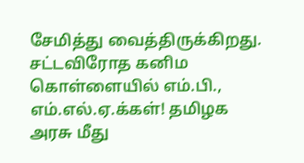சேமித்து வைத்திருக்கிறது.
சட்டவிரோத கனிம கொள்ளையில் எம்.பி., எம்.எல்.ஏ.க்கள்! தமிழக அரசு மீது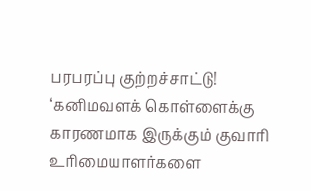பரபரப்பு குற்றச்சாட்டு!
‘கனிமவளக் கொள்ளைக்கு காரணமாக இருக்கும் குவாரி உரிமையாளர்களை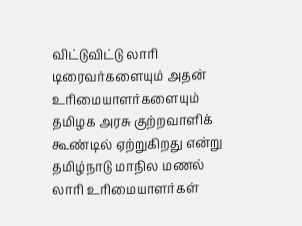விட்டுவிட்டு லாரி டிரைவர்களையும் அதன் உரிமையாளர்களையும் தமிழக அரசு குற்றவாளிக் கூண்டில் ஏற்றுகிறது என்று தமிழ்நாடு மாநில மணல் லாரி உரிமையாளர்கள்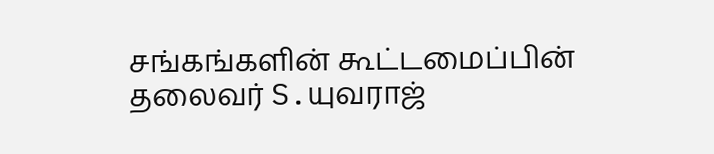சங்கங்களின் கூட்டமைப்பின் தலைவர் S.யுவராஜ்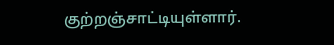குற்றஞ்சாட்டியுள்ளார்.